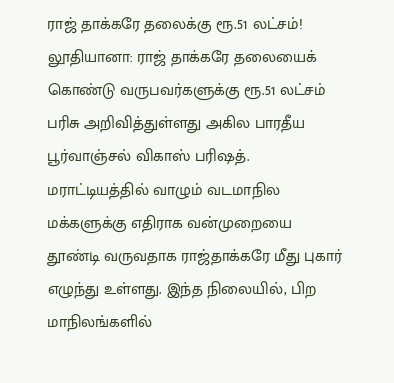ராஜ் தாக்கரே தலைக்கு ரூ.51 லட்சம்!
லூதியானா: ராஜ் தாக்கரே தலையைக் கொண்டு வருபவர்களுக்கு ரூ.51 லட்சம் பரிசு அறிவித்துள்ளது அகில பாரதீய பூர்வாஞ்சல் விகாஸ் பரிஷத்.
மராட்டியத்தில் வாழும் வடமாநில மக்களுக்கு எதிராக வன்முறையை தூண்டி வருவதாக ராஜ்தாக்கரே மீது புகார் எழுந்து உள்ளது. இந்த நிலையில், பிற மாநிலங்களில்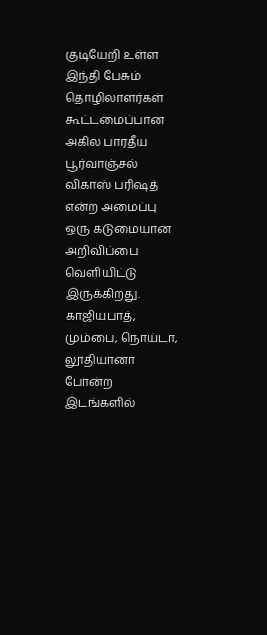குடியேறி உள்ள இந்தி பேசும் தொழிலாளர்கள் கூட்டமைப்பான அகில பாரதீய பூர்வாஞ்சல் விகாஸ் பரிஷத் என்ற அமைப்பு ஒரு கடுமையான அறிவிப்பை வெளியிட்டு இருக்கிறது.
காஜியபாத், மும்பை, நொய்டா, லூதியானா போன்ற இடங்களில்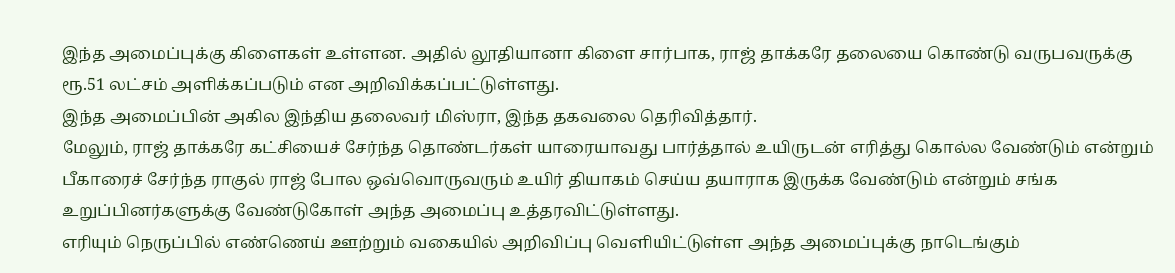இந்த அமைப்புக்கு கிளைகள் உள்ளன. அதில் லூதியானா கிளை சார்பாக, ராஜ் தாக்கரே தலையை கொண்டு வருபவருக்கு ரூ.51 லட்சம் அளிக்கப்படும் என அறிவிக்கப்பட்டுள்ளது.
இந்த அமைப்பின் அகில இந்திய தலைவர் மிஸ்ரா, இந்த தகவலை தெரிவித்தார்.
மேலும், ராஜ் தாக்கரே கட்சியைச் சேர்ந்த தொண்டர்கள் யாரையாவது பார்த்தால் உயிருடன் எரித்து கொல்ல வேண்டும் என்றும் பீகாரைச் சேர்ந்த ராகுல் ராஜ் போல ஒவ்வொருவரும் உயிர் தியாகம் செய்ய தயாராக இருக்க வேண்டும் என்றும் சங்க உறுப்பினர்களுக்கு வேண்டுகோள் அந்த அமைப்பு உத்தரவிட்டுள்ளது.
எரியும் நெருப்பில் எண்ணெய் ஊற்றும் வகையில் அறிவிப்பு வெளியிட்டுள்ள அந்த அமைப்புக்கு நாடெங்கும்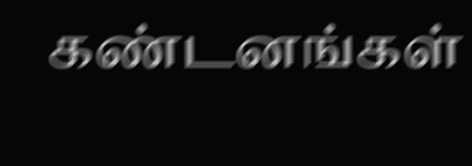கண்டனங்கள்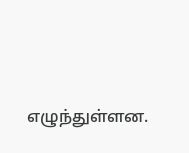எழுந்துள்ளன.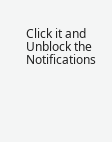Click it and Unblock the Notifications